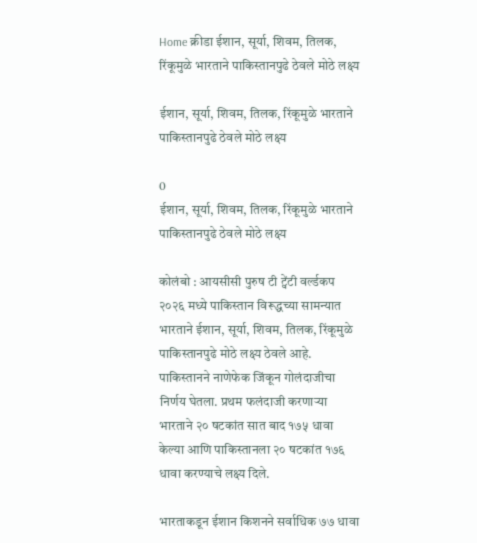Home क्रीडा ईशान, सूर्या, शिवम, तिलक, रिंकूमुळे भारताने पाकिस्तानपुढे ठेवले मोठे लक्ष्य

ईशान, सूर्या, शिवम, तिलक, रिंकूमुळे भारताने पाकिस्तानपुढे ठेवले मोठे लक्ष्य

0
ईशान, सूर्या, शिवम, तिलक, रिंकूमुळे भारताने पाकिस्तानपुढे ठेवले मोठे लक्ष्य

कोलंबो : आयसीसी पुरुष टी ट्वेंटी वर्ल्डकप २०२६ मध्ये पाकिस्तान विरूद्धच्या सामन्यात भारताने ईशान, सूर्या, शिवम, तिलक, रिंकूमुळे पाकिस्तानपुढे मोठे लक्ष्य ठेवले आहे. पाकिस्तानने नाणेफेक जिंकून गोलंदाजीचा निर्णय घेतला. प्रथम फलंदाजी करणाऱ्या भारताने २० षटकांत सात बाद १७५ धावा केल्या आणि पाकिस्तानला २० षटकांत १७६ धावा करण्याचे लक्ष्य दिले.

भारताकडून ईशान किशनने सर्वाधिक ७७ धावा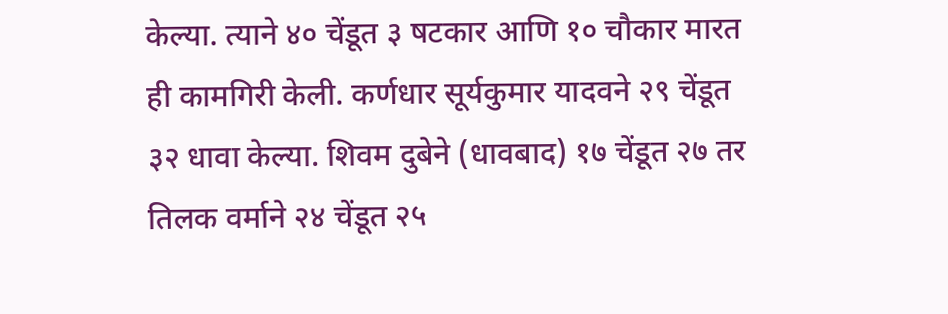केल्या. त्याने ४० चेंडूत ३ षटकार आणि १० चौकार मारत ही कामगिरी केली. कर्णधार सूर्यकुमार यादवने २९ चेंडूत ३२ धावा केल्या. शिवम दुबेने (धावबाद) १७ चेंडूत २७ तर तिलक वर्माने २४ चेंडूत २५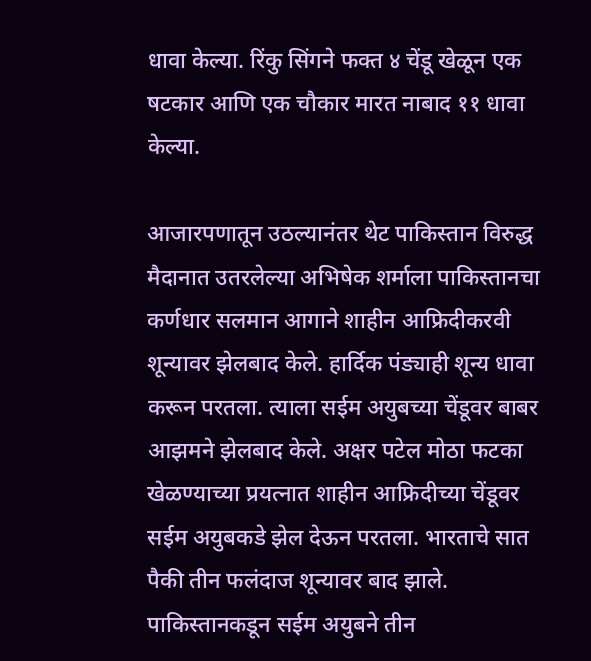धावा केल्या. रिंकु सिंगने फक्त ४ चेंडू खेळून एक षटकार आणि एक चौकार मारत नाबाद ११ धावा केल्या.

आजारपणातून उठल्यानंतर थेट पाकिस्तान विरुद्ध मैदानात उतरलेल्या अभिषेक शर्माला पाकिस्तानचा कर्णधार सलमान आगाने शाहीन आफ्रिदीकरवी शून्यावर झेलबाद केले. हार्दिक पंड्याही शून्य धावा करून परतला. त्याला सईम अयुबच्या चेंडूवर बाबर आझमने झेलबाद केले. अक्षर पटेल मोठा फटका खेळण्याच्या प्रयत्नात शाहीन आफ्रिदीच्या चेंडूवर सईम अयुबकडे झेल देऊन परतला. भारताचे सात पैकी तीन फलंदाज शून्यावर बाद झाले. पाकिस्तानकडून सईम अयुबने तीन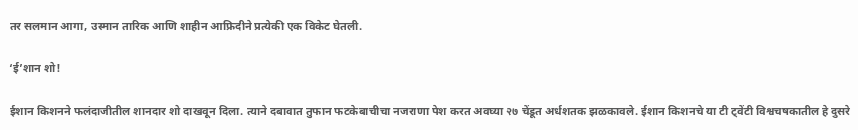तर सलमान आगा, उस्मान तारिक आणि शाहीन आफ्रिदीने प्रत्येकी एक विकेट घेतली.

‘ई’शान शो!

ईशान किशनने फलंदाजीतील शानदार शो दाखवून दिला. त्याने दबावात तुफान फटकेबाचीचा नजराणा पेश करत अवघ्या २७ चेंडूत अर्धशतक झळकावले. ईशान किशनचे या टी ट्वेंटी विश्वचषकातील हे दुसरे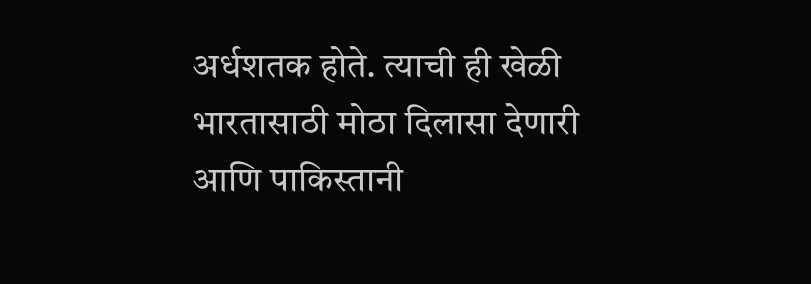अर्धशतक होते. त्याची ही खेळी भारतासाठी मोठा दिलासा देणारी आणि पाकिस्तानी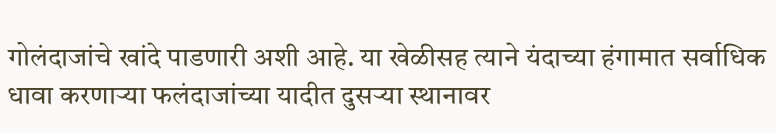गोलंदाजांचे खांदे पाडणारी अशी आहे. या खेळीसह त्याने यंदाच्या हंगामात सर्वाधिक धावा करणाऱ्या फलंदाजांच्या यादीत दुसऱ्या स्थानावर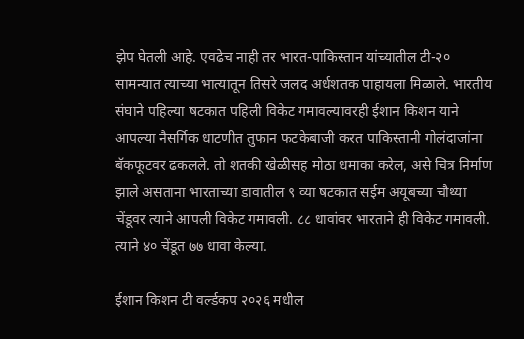झेप घेतली आहे. एवढेच नाही तर भारत-पाकिस्तान यांच्यातील टी-२० सामन्यात त्याच्या भात्यातून तिसरे जलद अर्धशतक पाहायला मिळाले. भारतीय संघाने पहिल्या षटकात पहिली विकेट गमावल्यावरही ईशान किशन याने आपल्या नैसर्गिक धाटणीत तुफान फटकेबाजी करत पाकिस्तानी गोलंदाजांना बॅकफूटवर ढकलले. तो शतकी खेळीसह मोठा धमाका करेल, असे चित्र निर्माण झाले असताना भारताच्या डावातील ९ व्या षटकात सईम अयूबच्या चौथ्या चेंडूवर त्याने आपली विकेट गमावली. ८८ धावांवर भारताने ही विकेट गमावली. त्याने ४० चेंडूत ७७ धावा केल्या.

ईशान किशन टी वर्ल्डकप २०२६ मधील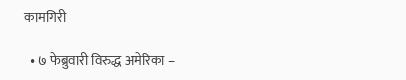कामगिरी

  • ७ फेब्रुवारी विरुद्ध अमेरिका –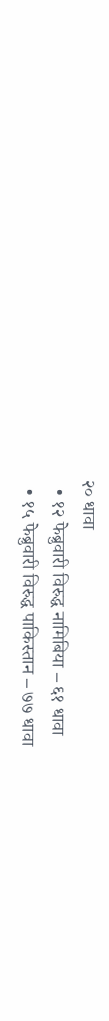२० धावा
  • १२ फेब्रुवारी विरुद्ध नामिबिया – ६१ धावा
  • १५ फेब्रुवारी विरुद्ध पाकिस्तान – ७७ धावा